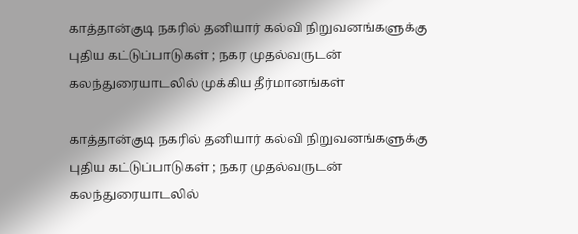காத்தான்குடி நகரில் தனியார் கல்வி நிறுவனங்களுக்கு புதிய கட்டுப்பாடுகள் ; நகர முதல்வருடன் கலந்துரையாடலில் முக்கிய தீர்மானங்கள்

காத்தான்குடி நகரில் தனியார் கல்வி நிறுவனங்களுக்கு புதிய கட்டுப்பாடுகள் ; நகர முதல்வருடன் கலந்துரையாடலில்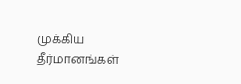முக்கிய தீர்மானங்கள்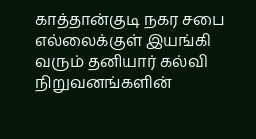காத்தான்குடி நகர சபை எல்லைக்குள் இயங்கி வரும் தனியார் கல்வி நிறுவனங்களின்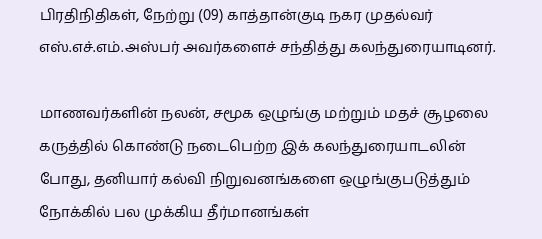பிரதிநிதிகள், நேற்று (09) காத்தான்குடி நகர முதல்வர் எஸ்.எச்.எம்.அஸ்பர் அவர்களைச் சந்தித்து கலந்துரையாடினர்.

மாணவர்களின் நலன், சமூக ஒழுங்கு மற்றும் மதச் சூழலை கருத்தில் கொண்டு நடைபெற்ற இக் கலந்துரையாடலின் போது, தனியார் கல்வி நிறுவனங்களை ஒழுங்குபடுத்தும் நோக்கில் பல முக்கிய தீர்மானங்கள்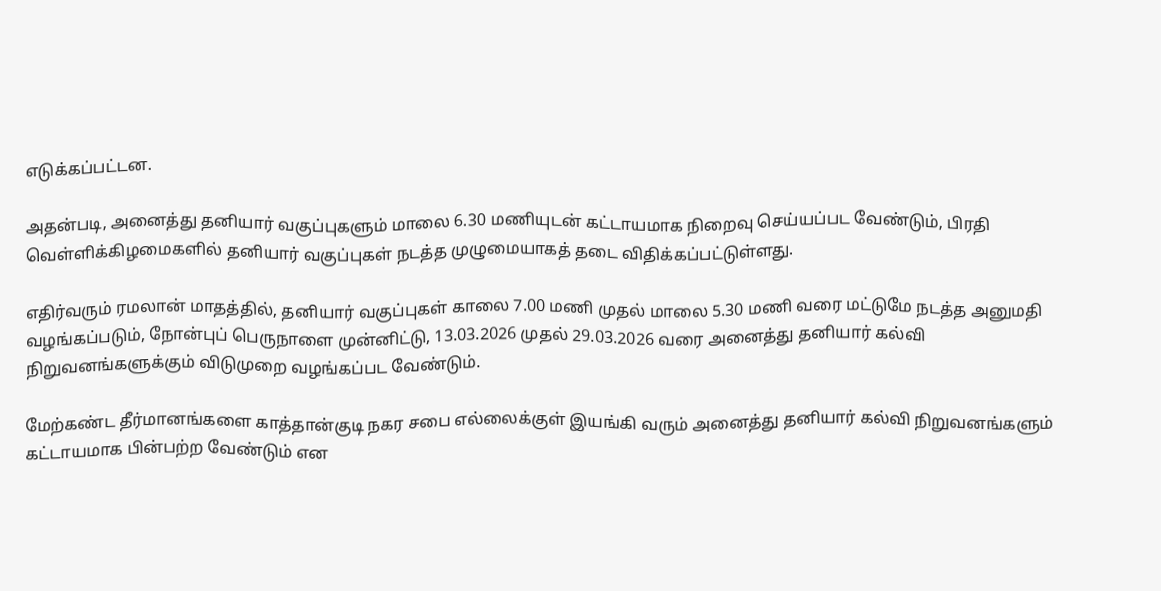எடுக்கப்பட்டன.

அதன்படி, அனைத்து தனியார் வகுப்புகளும் மாலை 6.30 மணியுடன் கட்டாயமாக நிறைவு செய்யப்பட வேண்டும், பிரதி வெள்ளிக்கிழமைகளில் தனியார் வகுப்புகள் நடத்த முழுமையாகத் தடை விதிக்கப்பட்டுள்ளது.

எதிர்வரும் ரமலான் மாதத்தில், தனியார் வகுப்புகள் காலை 7.00 மணி முதல் மாலை 5.30 மணி வரை மட்டுமே நடத்த அனுமதி வழங்கப்படும், நோன்புப் பெருநாளை முன்னிட்டு, 13.03.2026 முதல் 29.03.2026 வரை அனைத்து தனியார் கல்வி நிறுவனங்களுக்கும் விடுமுறை வழங்கப்பட வேண்டும்.

மேற்கண்ட தீர்மானங்களை காத்தான்குடி நகர சபை எல்லைக்குள் இயங்கி வரும் அனைத்து தனியார் கல்வி நிறுவனங்களும் கட்டாயமாக பின்பற்ற வேண்டும் என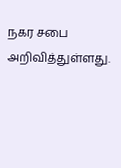நகர சபை அறிவித்துள்ளது.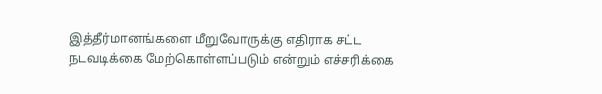இத்தீர்மானங்களை மீறுவோருக்கு எதிராக சட்ட நடவடிக்கை மேற்கொள்ளப்படும் என்றும் எச்சரிக்கை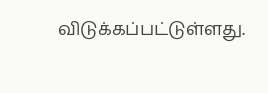விடுக்கப்பட்டுள்ளது.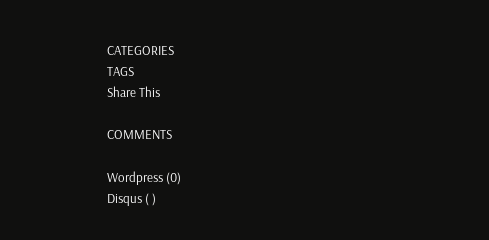CATEGORIES
TAGS
Share This

COMMENTS

Wordpress (0)
Disqus ( )